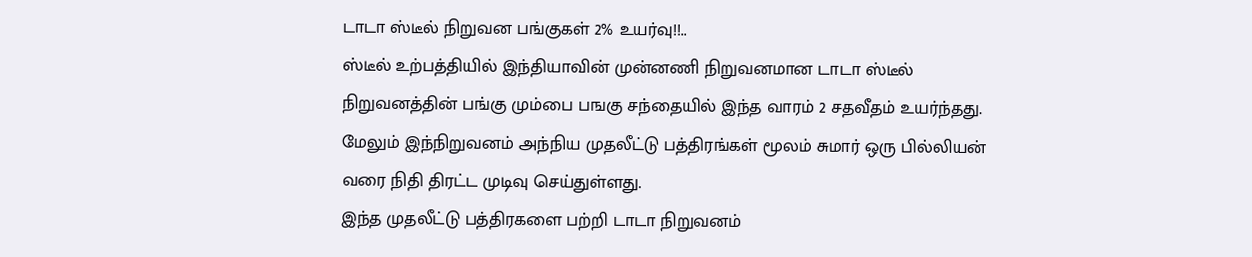டாடா ஸ்டீல் நிறுவன பங்குகள் 2% உயர்வு!!..
ஸ்டீல் உற்பத்தியில் இந்தியாவின் முன்னணி நிறுவனமான டாடா ஸ்டீல் நிறுவனத்தின் பங்கு மும்பை பஙகு சந்தையில் இந்த வாரம் 2 சதவீதம் உயர்ந்தது. மேலும் இந்நிறுவனம் அந்நிய முதலீட்டு பத்திரங்கள் மூலம் சுமார் ஒரு பில்லியன் வரை நிதி திரட்ட முடிவு செய்துள்ளது.
இந்த முதலீட்டு பத்திரகளை பற்றி டாடா நிறுவனம்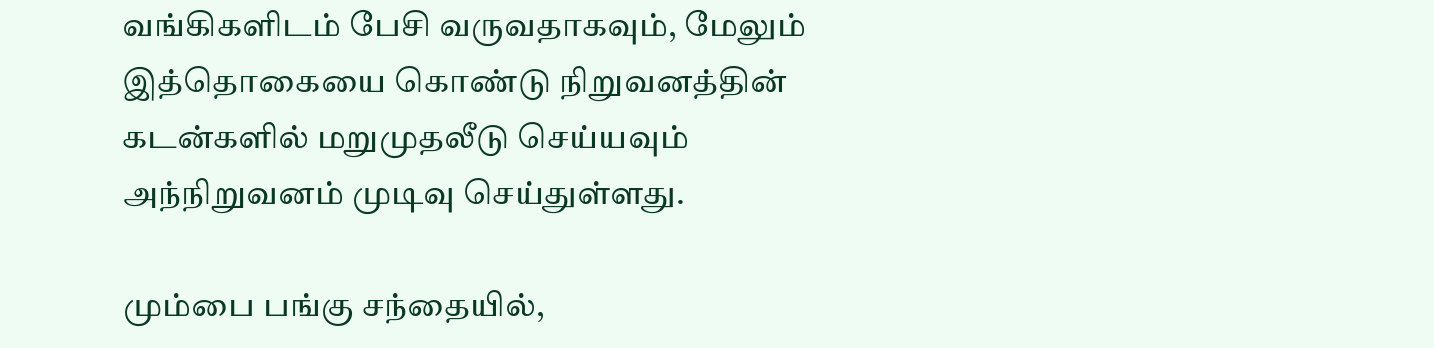வங்கிகளிடம் பேசி வருவதாகவும், மேலும் இத்தொகையை கொண்டு நிறுவனத்தின் கடன்களில் மறுமுதலீடு செய்யவும் அந்நிறுவனம் முடிவு செய்துள்ளது.

மும்பை பங்கு சந்தையில்,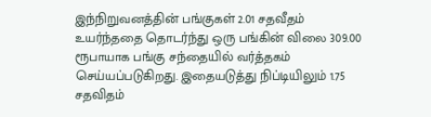இந்நிறுவனத்தின் பங்குகள் 2.01 சதவீதம் உயர்ந்ததை தொடர்ந்து ஒரு பங்கின் விலை 309.00 ரூபாயாக பங்கு சந்தையில் வர்த்தகம் செய்யப்படுகிறது. இதையடுத்து நிப்டியிலும் 1.75 சதவிதம்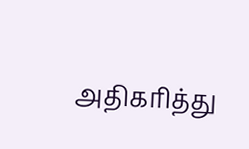அதிகரித்து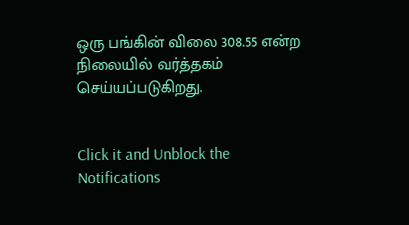ஒரு பங்கின் விலை 308.55 என்ற நிலையில் வர்த்தகம் செய்யப்படுகிறது.


Click it and Unblock the Notifications